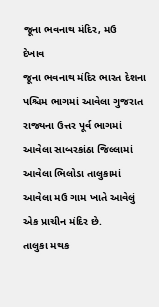જૂના ભવનાથ મંદિર, મઉ
દેખાવ
જૂના ભવનાથ મંદિર ભારત દેશના પશ્ચિમ ભાગમાં આવેલા ગુજરાત રાજ્યના ઉત્તર પૂર્વ ભાગમાં આવેલા સાબરકાંઠા જિલ્લામાં આવેલા ભિલોડા તાલુકામાં આવેલા મઉ ગામ ખાતે આવેલું એક પ્રાચીન મંદિર છે.
તાલુકા મથક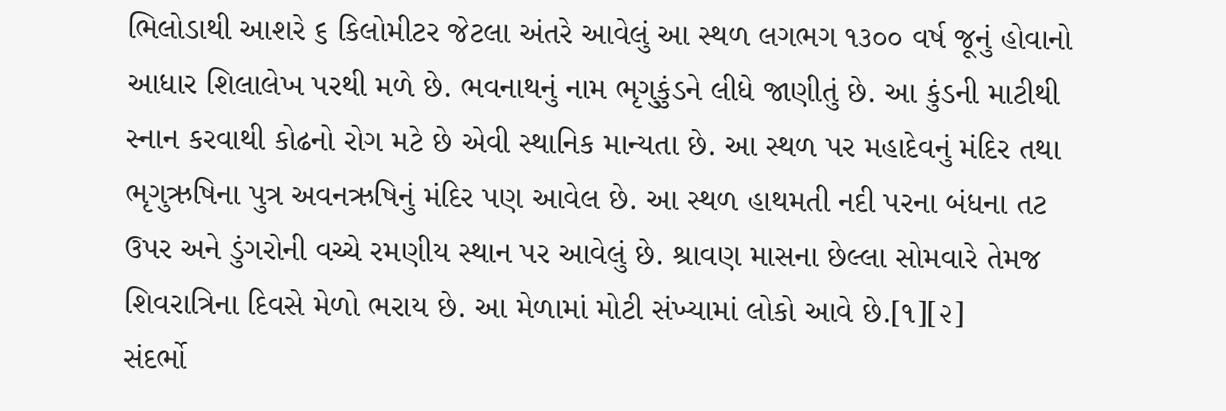ભિલોડાથી આશરે ૬ કિલોમીટર જેટલા અંતરે આવેલું આ સ્થળ લગભગ ૧૩૦૦ વર્ષ જૂનું હોવાનો આધાર શિલાલેખ પરથી મળે છે. ભવનાથનું નામ ભૃગુકુંડને લીધે જાણીતું છે. આ કુંડની માટીથી સ્નાન કરવાથી કોઢનો રોગ મટે છે એવી સ્થાનિક માન્યતા છે. આ સ્થળ પર મહાદેવનું મંદિર તથા ભૃગુઋષિના પુત્ર અવનઋષિનું મંદિર પણ આવેલ છે. આ સ્થળ હાથમતી નદી પરના બંધના તટ ઉપર અને ડુંગરોની વચ્ચે રમણીય સ્થાન પર આવેલું છે. શ્રાવણ માસના છેલ્લા સોમવારે તેમજ શિવરાત્રિના દિવસે મેળો ભરાય છે. આ મેળામાં મોટી સંખ્યામાં લોકો આવે છે.[૧][૨]
સંદર્ભો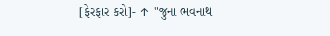[ફેરફાર કરો]- ↑ "જુના ભવનાથ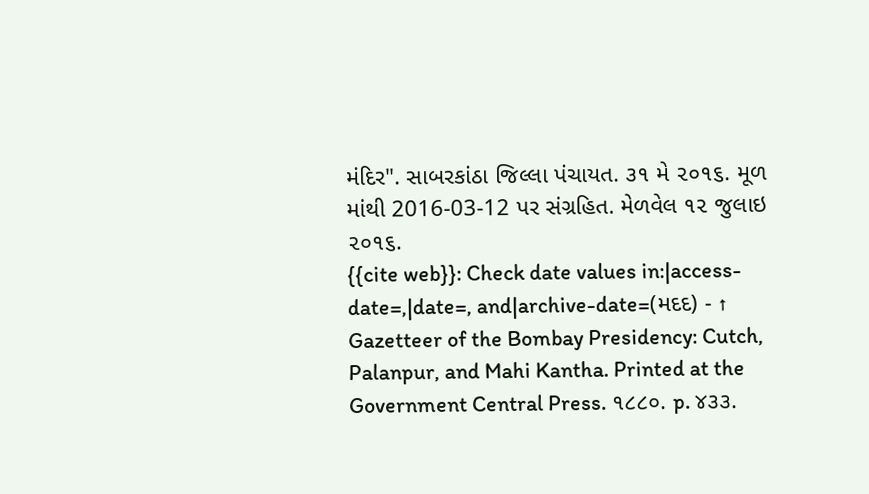મંદિર". સાબરકાંઠા જિલ્લા પંચાયત. ૩૧ મે ૨૦૧૬. મૂળ માંથી 2016-03-12 પર સંગ્રહિત. મેળવેલ ૧૨ જુલાઇ ૨૦૧૬.
{{cite web}}: Check date values in:|access-date=,|date=, and|archive-date=(મદદ) - ↑ Gazetteer of the Bombay Presidency: Cutch, Palanpur, and Mahi Kantha. Printed at the Government Central Press. ૧૮૮૦. p. ૪૩૩.